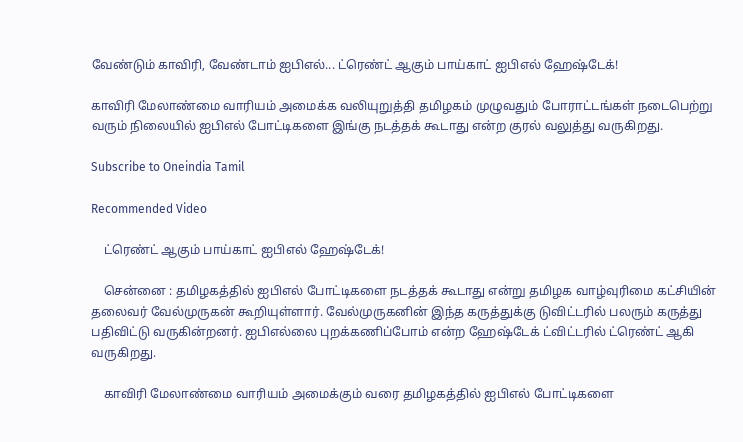வேண்டும் காவிரி, வேண்டாம் ஐபிஎல்... ட்ரெண்ட் ஆகும் பாய்காட் ஐபிஎல் ஹேஷ்டேக்!

காவிரி மேலாண்மை வாரியம் அமைக்க வலியுறுத்தி தமிழகம் முழுவதும் போராட்டங்கள் நடைபெற்று வரும் நிலையில் ஐபிஎல் போட்டிகளை இங்கு நடத்தக் கூடாது என்ற குரல் வலுத்து வருகிறது.

Subscribe to Oneindia Tamil

Recommended Video

    ட்ரெண்ட் ஆகும் பாய்காட் ஐபிஎல் ஹேஷ்டேக்!

    சென்னை : தமிழகத்தில் ஐபிஎல் போட்டிகளை நடத்தக் கூடாது என்று தமிழக வாழ்வுரிமை கட்சியின் தலைவர் வேல்முருகன் கூறியுள்ளார். வேல்முருகனின் இந்த கருத்துக்கு டுவிட்டரில் பலரும் கருத்து பதிவிட்டு வருகின்றனர். ஐபிஎல்லை புறக்கணிப்போம் என்ற ஹேஷ்டேக் ட்விட்டரில் ட்ரெண்ட் ஆகி வருகிறது.

    காவிரி மேலாண்மை வாரியம் அமைக்கும் வரை தமிழகத்தில் ஐபிஎல் போட்டிகளை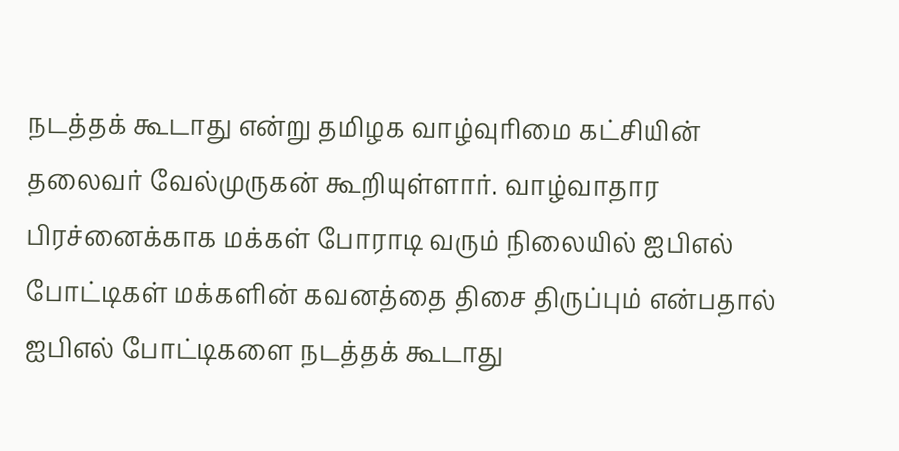நடத்தக் கூடாது என்று தமிழக வாழ்வுரிமை கட்சியின் தலைவர் வேல்முருகன் கூறியுள்ளார். வாழ்வாதார பிரச்னைக்காக மக்கள் போராடி வரும் நிலையில் ஐபிஎல் போட்டிகள் மக்களின் கவனத்தை திசை திருப்பும் என்பதால் ஐபிஎல் போட்டிகளை நடத்தக் கூடாது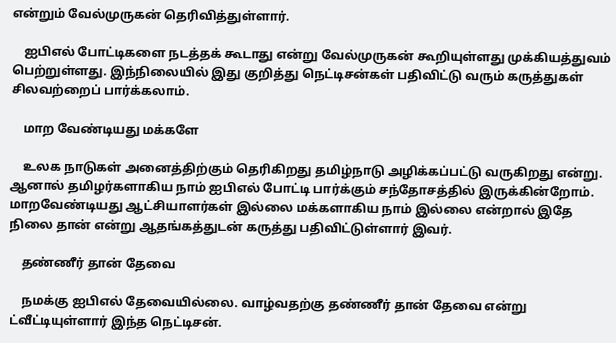என்றும் வேல்முருகன் தெரிவித்துள்ளார்.

    ஐபிஎல் போட்டிகளை நடத்தக் கூடாது என்று வேல்முருகன் கூறியுள்ளது முக்கியத்துவம் பெற்றுள்ளது. இந்நிலையில் இது குறித்து நெட்டிசன்கள் பதிவிட்டு வரும் கருத்துகள் சிலவற்றைப் பார்க்கலாம்.

    மாற வேண்டியது மக்களே

    உலக நாடுகள் அனைத்திற்கும் தெரிகிறது தமிழ்நாடு அழிக்கப்பட்டு வருகிறது என்று. ஆனால் தமிழர்களாகிய நாம் ஐபிஎல் போட்டி பார்க்கும் சந்தோசத்தில் இருக்கின்றோம். மாறவேண்டியது ஆட்சியாளர்கள் இல்லை மக்களாகிய நாம் இல்லை என்றால் இதே நிலை தான் என்று ஆதங்கத்துடன் கருத்து பதிவிட்டுள்ளார் இவர்.

    தண்ணீர் தான் தேவை

    நமக்கு ஐபிஎல் தேவையில்லை. வாழ்வதற்கு தண்ணீர் தான் தேவை என்று ட்வீட்டியுள்ளார் இந்த நெட்டிசன்.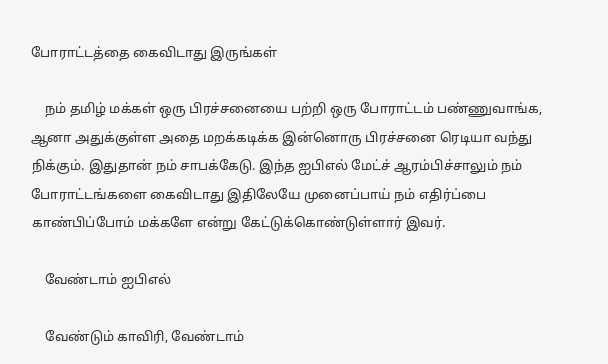போராட்டத்தை கைவிடாது இருங்கள்

    நம் தமிழ் மக்கள் ஒரு பிரச்சனையை பற்றி ஒரு போராட்டம் பண்ணுவாங்க, ஆனா அதுக்குள்ள அதை மறக்கடிக்க இன்னொரு பிரச்சனை ரெடியா வந்து நிக்கும். இதுதான் நம் சாபக்கேடு. இந்த ஐபிஎல் மேட்ச் ஆரம்பிச்சாலும் நம் போராட்டங்களை கைவிடாது இதிலேயே முனைப்பாய் நம் எதிர்ப்பை காண்பிப்போம் மக்களே என்று கேட்டுக்கொண்டுள்ளார் இவர்.

    வேண்டாம் ஐபிஎல்

    வேண்டும் காவிரி, வேண்டாம்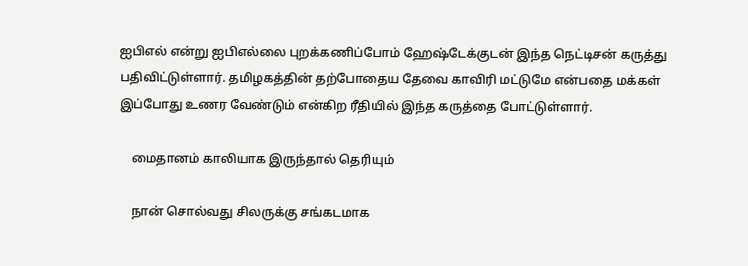ஐபிஎல் என்று ஐபிஎல்லை புறக்கணிப்போம் ஹேஷ்டேக்குடன் இந்த நெட்டிசன் கருத்து பதிவிட்டுள்ளார். தமிழகத்தின் தற்போதைய தேவை காவிரி மட்டுமே என்பதை மக்கள் இப்போது உணர வேண்டும் என்கிற ரீதியில் இந்த கருத்தை போட்டுள்ளார்.

    மைதானம் காலியாக இருந்தால் தெரியும்

    நான் சொல்வது சிலருக்கு சங்கடமாக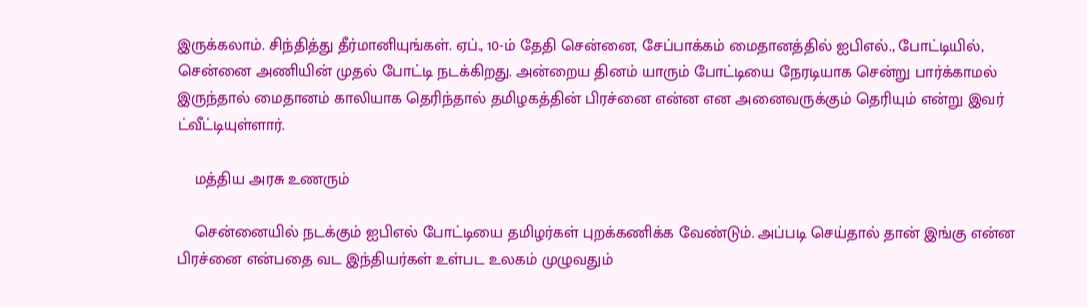இருக்கலாம். சிந்தித்து தீர்மானியுங்கள். ஏப்., 10-ம் தேதி சென்னை, சேப்பாக்கம் மைதானத்தில் ஐபிஎல்., போட்டியில், சென்னை அணியின் முதல் போட்டி நடக்கிறது. அன்றைய தினம் யாரும் போட்டியை நேரடியாக சென்று பார்க்காமல் இருந்தால் மைதானம் காலியாக தெரிந்தால் தமிழகத்தின் பிரச்னை என்ன என அனைவருக்கும் தெரியும் என்று இவர் ட்வீட்டியுள்ளார்.

    மத்திய அரசு உணரும்

    சென்னையில் நடக்கும் ஐபிஎல் போட்டியை தமிழர்கள் புறக்கணிக்க வேண்டும். அப்படி செய்தால் தான் இங்கு என்ன பிரச்னை என்பதை வட இந்தியர்கள் உள்பட உலகம் முழுவதும்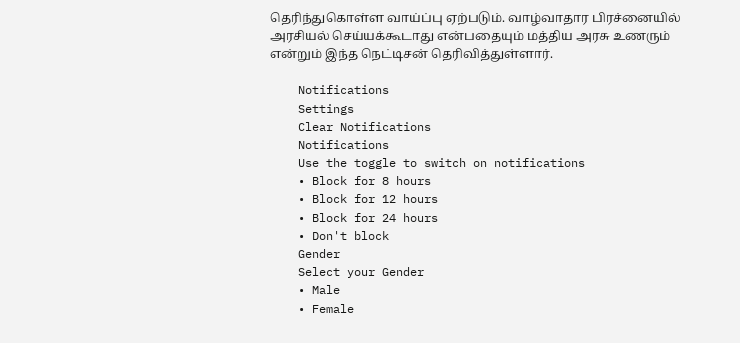தெரிந்துகொள்ள வாய்ப்பு ஏற்படும். வாழ்வாதார பிரச்னையில் அரசியல் செய்யக்கூடாது என்பதையும் மத்திய அரசு உணரும் என்றும் இந்த நெட்டிசன் தெரிவித்துள்ளார்.

    Notifications
    Settings
    Clear Notifications
    Notifications
    Use the toggle to switch on notifications
    • Block for 8 hours
    • Block for 12 hours
    • Block for 24 hours
    • Don't block
    Gender
    Select your Gender
    • Male
    • Female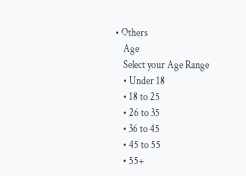• Others
    Age
    Select your Age Range
    • Under 18
    • 18 to 25
    • 26 to 35
    • 36 to 45
    • 45 to 55
    • 55+